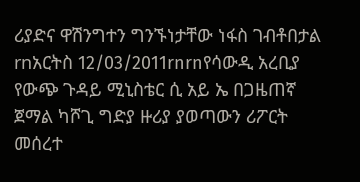ሪያድና ዋሽንግተን ግንኙነታቸው ነፋስ ገብቶበታል
rnአርትስ 12/03/2011rnrnየሳውዲ አረቢያ የውጭ ጉዳይ ሚኒስቴር ሲ አይ ኤ በጋዜጠኛ ጀማል ካሾጊ ግድያ ዙሪያ ያወጣውን ሪፖርት መሰረተ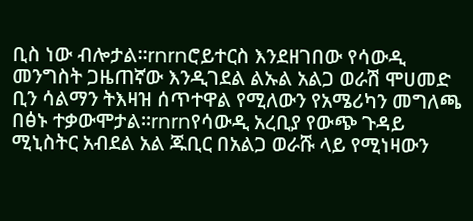ቢስ ነው ብሎታል፡፡rnrnሮይተርስ እንደዘገበው የሳውዲ መንግስት ጋዜጠኛው እንዲገደል ልኡል አልጋ ወራሽ ሞሀመድ ቢን ሳልማን ትእዛዝ ሰጥተዋል የሚለውን የአሜሪካን መግለጫ በፅኑ ተቃውሞታል፡፡rnrnየሳውዲ አረቢያ የውጭ ጉዳይ ሚኒስትር አብደል አል ጁቢር በአልጋ ወራሹ ላይ የሚነዛውን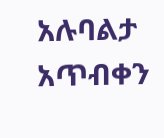አሉባልታ አጥብቀን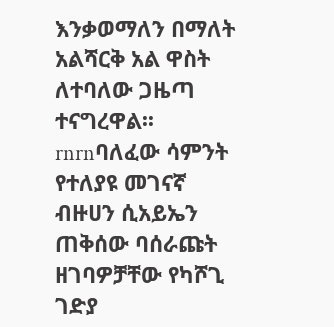እንቃወማለን በማለት አልሻርቅ አል ዋስት ለተባለው ጋዜጣ ተናግረዋል፡፡rnrnባለፈው ሳምንት የተለያዩ መገናኛ ብዙሀን ሲአይኤን ጠቅሰው ባሰራጩት ዘገባዎቻቸው የካሾጊ ገድያ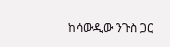ከሳውዲው ንጉስ ጋር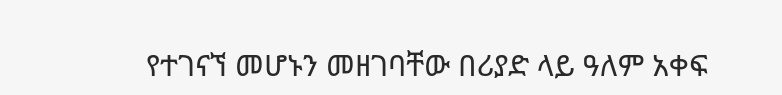የተገናኘ መሆኑን መዘገባቸው በሪያድ ላይ ዓለም አቀፍ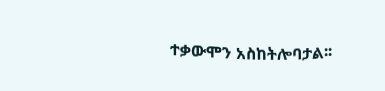ተቃውሞን አስከትሎባታል፡፡